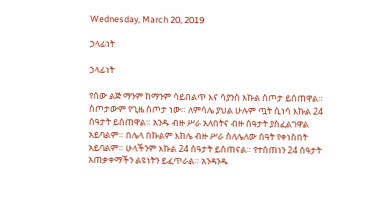Wednesday, March 20, 2019

ኃላፊነት

ኃላፊነት

የሰው ልጅ ማንም ከማንም ሳይበልጥ እና ሳያንስ እኩል ስጦታ ይሰጠዋል። ስጦታውም የጊዜ ስጦታ ነው። ለምሳሌ ያህል ሁሉም ጧት ሲነሳ እኩል 24 ሰዓታት ይሰጠዋል። አንዱ ብዙ ሥራ አለበትና ብዙ ሰዓታት ያስፈልገዋል አይባልም። በሌላ በኩልም እከሌ ብዙ ሥራ ስለሌለው ሰዓት የቀነስበት አይባልም። ሁላችንም እኩል 24 ሰዓታት ይሰጠናል። የተሰጠነን 24 ሰዓታት አጠቃቀማችን ልዩነትን ይፈጥራል። አንዳንዱ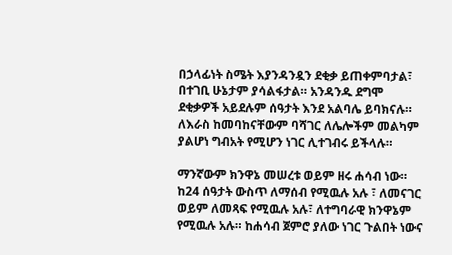በኃላፊነት ስሜት እያንዳንዷን ደቂቃ ይጠቀምባታል፣ በተገቢ ሁኔታም ያሳልፋታል። አንዳንዱ ደግሞ ደቂቃዎች አይደሉም ሰዓታት እንደ አልባሌ ይባክናሉ። ለእራስ ከመባከናቸውም ባሻገር ለሌሎችም መልካም ያልሆነ ግብአት የሚሆን ነገር ሊተገብሩ ይችላሉ።

ማንኛውም ክንዋኔ መሠረቱ ወይም ዘሩ ሐሳብ ነው። ከ24 ሰዓታት ውስጥ ለማሰብ የሚዉሉ አሉ ፣ ለመናገር ወይም ለመጻፍ የሚዉሉ አሉ፣ ለተግባራዊ ክንዋኔም የሚዉሉ አሉ። ከሐሳብ ጀምሮ ያለው ነገር ጉልበት ነውና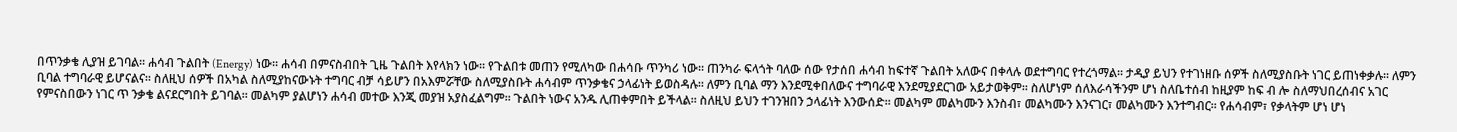በጥንቃቄ ሊያዝ ይገባል። ሐሳብ ጉልበት (Energy) ነው። ሐሳብ በምናስብበት ጊዜ ጉልበት እየላክን ነው። የጉልበቱ መጠን የሚለካው በሐሳቡ ጥንካሪ ነው። ጠንካራ ፍላጎት ባለው ሰው የታሰበ ሐሳብ ከፍተኛ ጉልበት አለውና በቀላሉ ወደተግባር የተረጎማል። ታዲያ ይህን የተገነዘቡ ሰዎች ስለሚያስቡት ነገር ይጠነቀቃሉ። ለምን ቢባል ተግባራዊ ይሆናልና። ስለዚህ ሰዎች በአካል ስለሚያከናውኑት ተግባር ብቻ ሳይሆን በአእምሯቸው ስለሚያስቡት ሐሳብም ጥንቃቄና ኃላፊነት ይወስዳሉ። ለምን ቢባል ማን እንደሚቀበለውና ተግባራዊ እንደሚያደርገው አይታወቅም። ስለሆነም ሰለእራሳችንም ሆነ ስለቤተሰብ ከዚያም ከፍ ብ ሎ ስለማህበረሰብና አገር የምናስበውን ነገር ጥ ንቃቄ ልናደርግበት ይገባል። መልካም ያልሆነን ሐሳብ መተው እንጂ መያዝ አያስፈልግም። ጉልበት ነውና አንዱ ሊጠቀምበት ይችላል። ስለዚህ ይህን ተገንዝበን ኃላፊነት እንውሰድ። መልካም መልካሙን እንስብ፣ መልካሙን እንናገር፣ መልካሙን እንተግብር። የሐሳብም፣ የቃላትም ሆነ ሆነ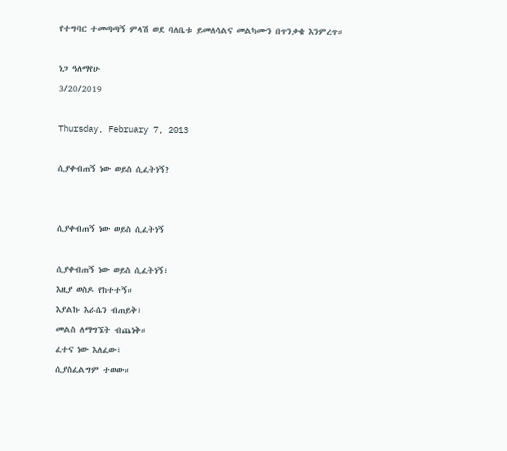የተግባር ተመጣጣኝ ምላሽ ወደ ባለቤቱ ይመለሳልና መልካሙን በጥንቃቄ እንምረጥ።

ነጋ ዓለማየሁ
3/20/2019

Thursday, February 7, 2013

ሲያቀብጠኝ ነው ወይስ ሲፈትነኝ?


ሲያቀብጠኝ ነው ወይስ ሲፈትነኝ

ሲያቀብጠኝ ነው ወይስ ሲፈትነኝ፣
እዚያ ወስዶ የከተተኝ።
እያልኩ እራሴን ብጠይቅ፣
መልስ ለማግኜት ብጨነቅ።
ፈተና ነው እለፈው፣
ሲያስፈልግም ተወው።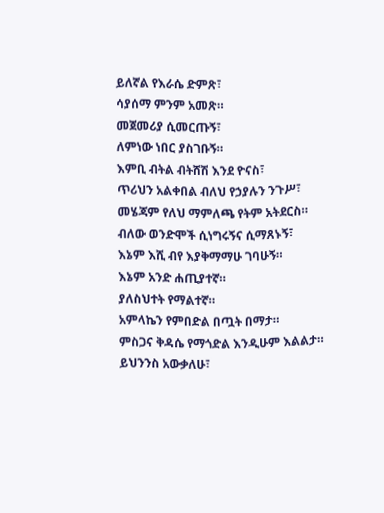ይለኛል የእራሴ ድምጽ፣
ሳያሰማ ምንም አመጽ።
መጀመሪያ ሲመርጡኝ፣
ለምነው ነበር ያስገቡኝ።
እምቢ ብትል ብትሸሽ እንደ ዮናስ፣
ጥሪህን አልቀበል ብለህ የኃያሉን ንጉሥ፣
መሄጃም የለህ ማምለጫ የትም አትደርስ።
ብለው ወንድሞች ሲነግሩኝና ሲማጸኑኝ፣
እኔም እሺ ብየ እያቅማማሁ ገባሁኝ።
እኔም አንድ ሐጢያተኛ።
ያለስህተት የማልተኛ።
አምላኬን የምበድል በጧት በማታ።
ምስጋና ቅዳሴ የማጎድል እንዲሁም እልልታ።
ይህንንስ አውቃለሁ፣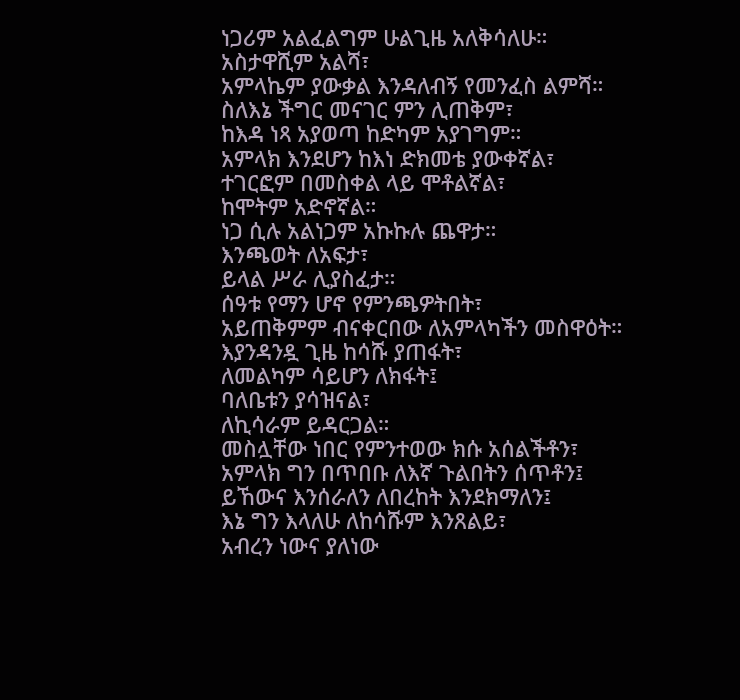ነጋሪም አልፈልግም ሁልጊዜ አለቅሳለሁ።
አስታዋሺም አልሻ፣
አምላኬም ያውቃል እንዳለብኝ የመንፈስ ልምሻ።
ስለእኔ ችግር መናገር ምን ሊጠቅም፣
ከእዳ ነጻ አያወጣ ከድካም አያገግም።
አምላክ እንደሆን ከእነ ድክመቴ ያውቀኛል፣
ተገርፎም በመስቀል ላይ ሞቶልኛል፣
ከሞትም አድኖኛል።
ነጋ ሲሉ አልነጋም አኩኩሉ ጨዋታ።
እንጫወት ለአፍታ፣
ይላል ሥራ ሊያስፈታ።
ሰዓቱ የማን ሆኖ የምንጫዎትበት፣
አይጠቅምም ብናቀርበው ለአምላካችን መስዋዕት።
እያንዳንዷ ጊዜ ከሳሹ ያጠፋት፣
ለመልካም ሳይሆን ለክፋት፤
ባለቤቱን ያሳዝናል፣
ለኪሳራም ይዳርጋል።
መስሏቸው ነበር የምንተወው ክሱ አሰልችቶን፣
አምላክ ግን በጥበቡ ለእኛ ጉልበትን ሰጥቶን፤
ይኸውና እንሰራለን ለበረከት እንደክማለን፤
እኔ ግን እላለሁ ለከሳሹም እንጸልይ፣
አብረን ነውና ያለነው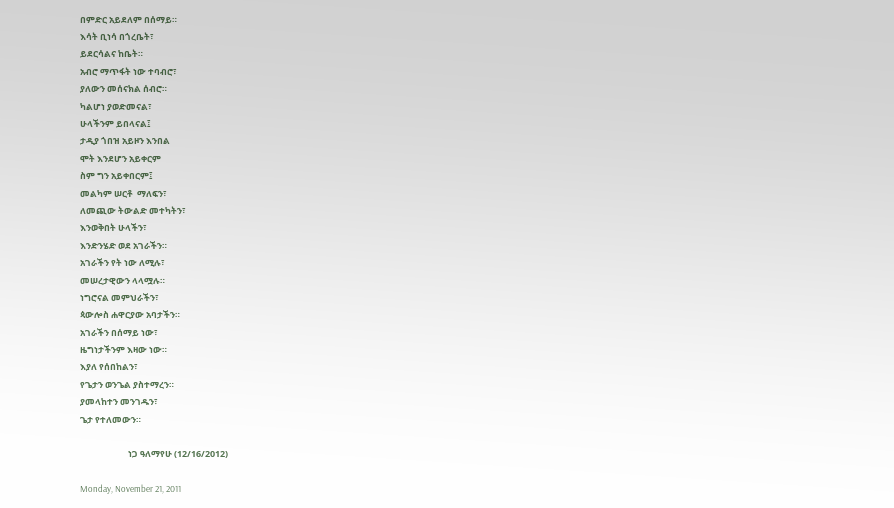በምድር አይደለም በሰማይ።
እሳት ቢነሳ በጎረቤት፣
ይደርሳልና ከቤት።
አብሮ ማጥፋት ነው ተባብሮ፣
ያለውን መሰናክል ሰብሮ።
ካልሆነ ያወድመናል፣
ሁላችንም ይበላናል፤
ታዲያ ጎበዝ አይዞን እንበል
ሞት እንደሆን አይቀርም
ስም ግን አይቀበርም፤
መልካም ሠርቶ  ማለፍን፣
ለመጪው ትውልድ መተካትን፣
እንወቅበት ሁላችን፣
እንድንሄድ ወደ አገራችን።
አገራችን የት ነው ለሚሉ፣
መሠረታዊውን ላላሟሉ።
ነግሮናል መምህራችን፣
ጳውሎስ ሐዋርያው አባታችን።
አገራችን በሰማይ ነው፣
ዜግነታችንም እዛው ነው።
እያለ የሰበከልን፣
የጌታን ወንጌል ያስተማረን።
ያመላከተን መንገዱን፣
ጌታ የተለመውን።

                        ነጋ ዓለማየሁ (12/16/2012)

Monday, November 21, 2011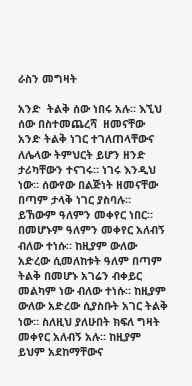ራስን መግዛት

አንድ  ትልቅ ሰው ነበሩ አሉ። እኚህ ሰው በስተመጨረሻ  ዘመናቸው አንድ ትልቅ ነገር ተገለጠላቸውና ለሌላው ትምህርት ይሆን ዘንድ ታሪካቸውን ተናገሩ። ነገሩ እንዲህ ነው። ሰውየው በልጅነት ዘመናቸው በጣም ታላቅ ነገር ያስባሉ። ይኸውም ዓለምን መቀየር ነበር። በመሆኑም ዓለምን መቀየር አለብኝ ብለው ተነሱ። ከዚያም ውለው አድረው ሲመለከቱት ዓለም በጣም ትልቅ በመሆኑ አገሬን ብቀይር መልካም ነው ብለው ተነሱ። ከዚያም ውለው አድረው ሲያስቡት አገር ትልቅ ነው። ስለዚህ ያለሁበት ክፍለ ግዛት መቀየር አለብኝ አሉ። ከዚያም ይህም አደከማቸውና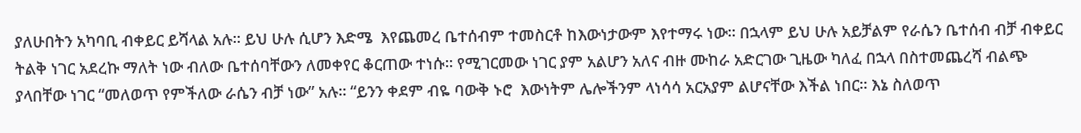ያለሁበትን አካባቢ ብቀይር ይሻላል አሉ። ይህ ሁሉ ሲሆን እድሜ  እየጨመረ ቤተሰብም ተመስርቶ ከእውነታውም እየተማሩ ነው። በኋላም ይህ ሁሉ አይቻልም የራሴን ቤተሰብ ብቻ ብቀይር ትልቅ ነገር አደረኩ ማለት ነው ብለው ቤተሰባቸውን ለመቀየር ቆርጠው ተነሱ። የሚገርመው ነገር ያም አልሆን አለና ብዙ ሙከራ አድርገው ጊዜው ካለፈ በኋላ በስተመጨረሻ ብልጭ ያላበቸው ነገር “መለወጥ የምችለው ራሴን ብቻ ነው” አሉ። “ይንን ቀደም ብዬ ባውቅ ኑሮ  እውነትም ሌሎችንም ላነሳሳ አርአያም ልሆናቸው እችል ነበር። እኔ ስለወጥ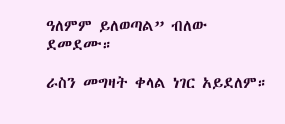ዓለምም ይለወጣል” ብለው ደመደሙ።

ራስን መግዛት ቀላል ነገር አይደለም።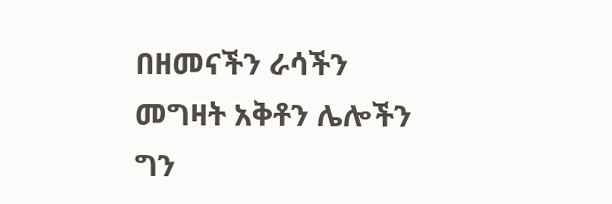በዘመናችን ራሳችን መግዛት አቅቶን ሌሎችን ግን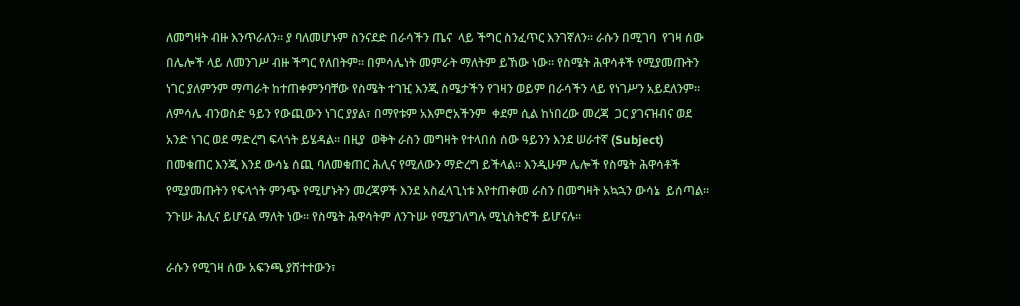ለመግዛት ብዙ እንጥራለን። ያ ባለመሆኑም ስንናደድ በራሳችን ጤና  ላይ ችግር ስንፈጥር እንገኛለን። ራሱን በሚገባ  የገዛ ሰው በሌሎች ላይ ለመንገሥ ብዙ ችግር የለበትም። በምሳሌነት መምራት ማለትም ይኸው ነው። የስሜት ሕዋሳቶች የሚያመጡትን ነገር ያለምንም ማጣራት ከተጠቀምንባቸው የስሜት ተገዢ እንጂ ስሜታችን የገዛን ወይም በራሳችን ላይ የነገሥን አይደለንም። ለምሳሌ ብንወስድ ዓይን የውጪውን ነገር ያያል፣ በማየቱም አእምሮአችንም  ቀደም ሲል ከነበረው መረጃ  ጋር ያገናዝብና ወደ አንድ ነገር ወደ ማድረግ ፍላጎት ይሄዳል። በዚያ  ወቅት ራስን መግዛት የተላበሰ ሰው ዓይንን እንደ ሠራተኛ (Subject) በመቁጠር እንጂ እንደ ውሳኔ ሰጪ ባለመቁጠር ሕሊና የሚለውን ማድረግ ይችላል። እንዲሁም ሌሎች የስሜት ሕዋሳቶች የሚያመጡትን የፍላጎት ምንጭ የሚሆኑትን መረጃዎች እንደ አስፈላጊነቱ እየተጠቀመ ራስን በመግዛት አኳኋን ውሳኔ  ይሰጣል። ንጉሡ ሕሊና ይሆናል ማለት ነው። የስሜት ሕዋሳትም ለንጉሡ የሚያገለግሉ ሚኒስትሮች ይሆናሉ።

ራሱን የሚገዛ ሰው አፍንጫ ያሸተተውን፣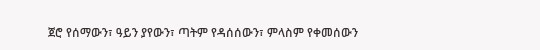ጀሮ የሰማውን፣ ዓይን ያየውን፣ ጣትም የዳሰሰውን፣ ምላስም የቀመሰውን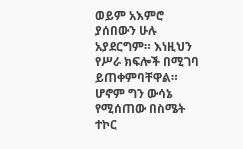ወይም አእምሮ ያሰበውን ሁሉ አያደርግም። እነዚህን የሥራ ክፍሎች በሚገባ ይጠቀምባቸዋል። ሆኖም ግን ውሳኔ የሚሰጠው በስሜት ተኮር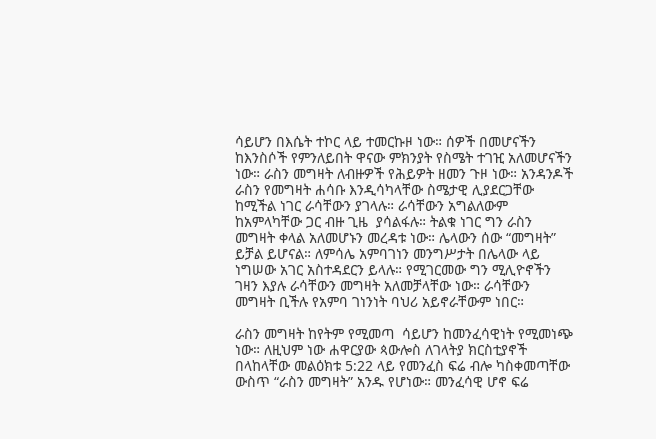ሳይሆን በእሴት ተኮር ላይ ተመርኩዞ ነው። ሰዎች በመሆናችን ከእንስሶች የምንለይበት ዋናው ምክንያት የስሜት ተገዢ አለመሆናችን ነው። ራስን መግዛት ለብዙዎች የሕይዎት ዘመን ጉዞ ነው። አንዳንዶች ራስን የመግዛት ሐሳቡ እንዲሳካላቸው ስሜታዊ ሊያደርጋቸው ከሚችል ነገር ራሳቸውን ያገላሉ። ራሳቸውን አግልለውም ከአምላካቸው ጋር ብዙ ጊዜ  ያሳልፋሉ። ትልቁ ነገር ግን ራስን መግዛት ቀላል አለመሆኑን መረዳቱ ነው። ሌላውን ሰው “መግዛት” ይቻል ይሆናል። ለምሳሌ አምባገነን መንግሥታት በሌላው ላይ ነግሠው አገር አስተዳደርን ይላሉ። የሚገርመው ግን ሚሊዮኖችን ገዛን እያሉ ራሳቸውን መግዛት አለመቻላቸው ነው። ራሳቸውን መግዛት ቢችሉ የአምባ ገነንነት ባህሪ አይኖራቸውም ነበር።

ራስን መግዛት ከየትም የሚመጣ  ሳይሆን ከመንፈሳዊነት የሚመነጭ ነው። ለዚህም ነው ሐዋርያው ጳውሎስ ለገላትያ ክርስቲያኖች በላከላቸው መልዕክቱ 5:22 ላይ የመንፈስ ፍሬ ብሎ ካስቀመጣቸው ውስጥ “ራስን መግዛት” አንዱ የሆነው። መንፈሳዊ ሆኖ ፍሬ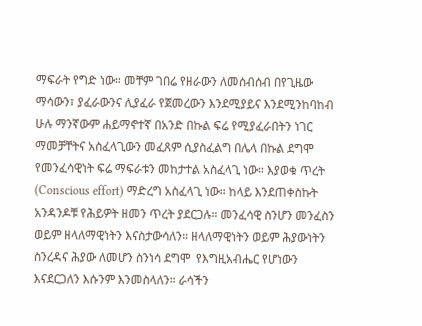ማፍራት የግድ ነው። መቸም ገበሬ የዘራውን ለመሰብሰብ በየጊዜው ማሳውን፣ ያፈራውንና ሊያፈራ የጀመረውን እንደሚያይና እንደሚንከባከብ ሁሉ ማንኛውም ሐይማኖተኛ በአንድ በኩል ፍሬ የሚያፈራበትን ነገር ማመቻቸትና አስፈላጊውን መፈጸም ሲያስፈልግ በሌላ በኩል ደግሞ የመንፈሳዊነት ፍሬ ማፍራቱን መከታተል አስፈላጊ ነው። እያወቁ ጥረት (Conscious effort) ማድረግ አስፈላጊ ነው። ከላይ እንደጠቀስኩት አንዳንዶቹ የሕይዎት ዘመን ጥረት ያደርጋሉ። መንፈሳዊ ስንሆን መንፈስን ወይም ዘላለማዊነትን እናስታውሳለን። ዘላለማዊነትን ወይም ሕያውነትን ስንረዳና ሕያው ለመሆን ስንነሳ ደግሞ  የእግዚአብሔር የሆነውን እናደርጋለን እሱንም እንመስላለን። ራሳችን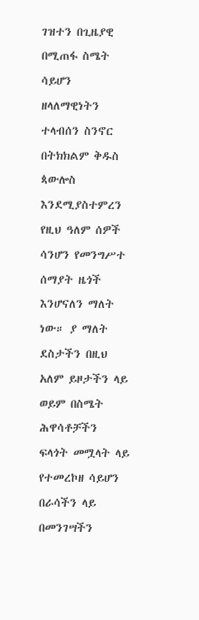ገዝተን በጊዜያዊ በሚጠፋ ስሜት ሳይሆን ዘላለማዊነትን ተላብሰን ስንኖር በትክክልም ቅዱስ ጳውሎስ እንደሚያስተምረን የዚህ ዓለም ሰዎች ሳንሆን የመንግሥተ ሰማያት ዜጎች እንሆናለን ማለት ነው። ያ ማለት ደስታችን በዚህ አለም ይዞታችን ላይ ወይም በስሜት ሕዋሳቶቻችን ፍላጎት መሟላት ላይ የተመረኮዘ ሳይሆን በራሳችን ላይ በመንገሣችን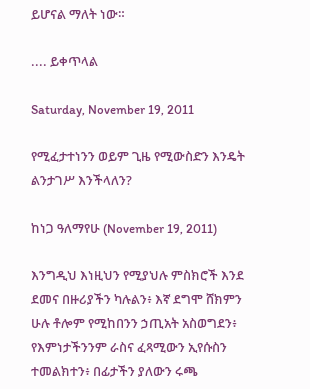ይሆናል ማለት ነው።

.... ይቀጥላል

Saturday, November 19, 2011

የሚፈታተነንን ወይም ጊዜ የሚውስድን እንዴት ልንታገሥ እንችላለን?

ከነጋ ዓለማየሁ (November 19, 2011)

እንግዲህ እነዚህን የሚያህሉ ምስክሮች እንደ ደመና በዙሪያችን ካሉልን፥ እኛ ደግሞ ሸክምን ሁሉ ቶሎም የሚከበንን ኃጢአት አስወግደን፥ የእምነታችንንም ራስና ፈጻሚውን ኢየሱስን ተመልክተን፥ በፊታችን ያለውን ሩጫ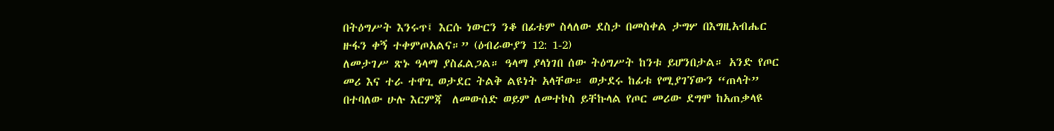በትዕግሥት እንሩጥ፤ እርሱ ነውርን ንቆ በፊቱም ስላለው ደስታ በመስቀል ታግሦ በእግዚአብሔር ዙፋን ቀኝ ተቀምጦአልና።” (ዕብራውያን 12: 1-2)
ለመታገሥ ጽኑ ዓላማ ያስፈልጋል። ዓላማ ያላነገበ ሰው ትዕግሥት ከንቱ ይሆንበታል። አንድ የጦር መሪ እና ተራ ተዋጊ ወታደር ትልቅ ልዩነት አላቸው። ወታደሩ ከፊቱ የሚያገኘውን “ጠላት” በተባለው ሁሉ እርምጃ  ለመውሰድ ወይም ለመተኮስ ይቸኩላል የጦር መሪው ደግሞ ከአጠቃላዩ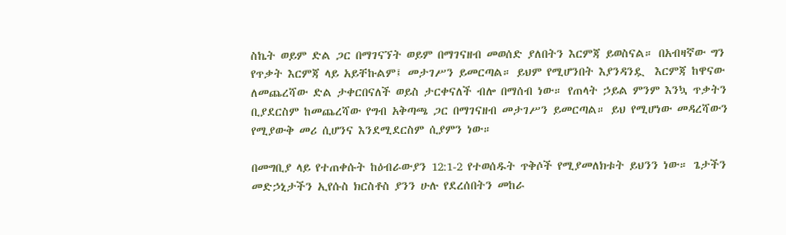ስኬት ወይም ድል ጋር በማገናኘት ወይም በማገናዘብ መወሰድ ያለበትን እርምጃ ይወስናል። በአብዛኛው ግን የጥቃት እርምጃ ላይ አይቸኩልም፤ መታገሥን ይመርጣል። ይህም የሚሆንበት እያንዳንዷ  እርምጃ ከዋናው ለመጨረሻው ድል ታቀርበናለች ወይስ ታርቀናለች ብሎ በማሰብ ነው። የጠላት ኃይል ምንም እንኳ ጥቃትን ቢያደርስም ከመጨረሻው የግብ አቅጣጫ ጋር በማገናዘብ መታገሥን ይመርጣል። ይህ የሚሆነው መዳረሻውን የሚያውቅ መሪ ሲሆንና እንደሚደርስም ሲያምን ነው።

በመግቢያ ላይ የተጠቀሱት ከዕብራውያን 12:1-2 የተወሰዱት ጥቅሶች የሚያመለክቱት ይህንን ነው። ጌታችን መድኃኒታችን ኢየሱስ ክርስቶስ ያንን ሁሉ የደረሰበትን መከራ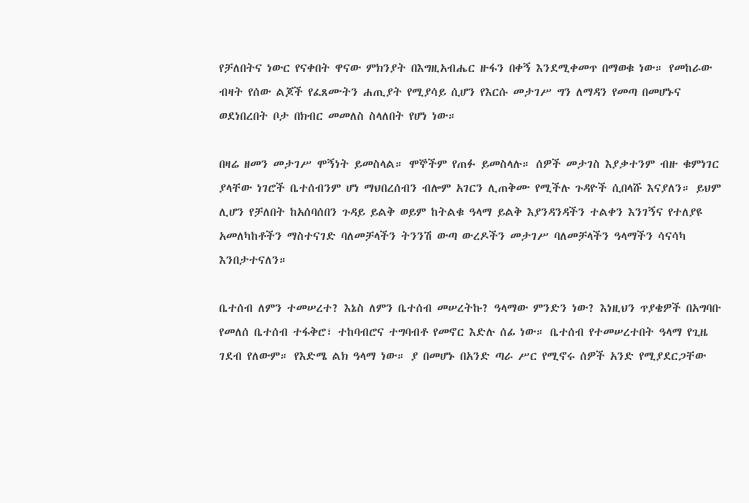የቻለበትና ነውር የናቀበት ዋናው ምክንያት በእግዚአብሔር ዙፋን በቀኝ እንደሚቀመጥ በማወቁ ነው። የመከራው ብዛት የሰው ልጆች የፈጸሙትን ሐጢያት የሚያሳይ ሲሆን የእርሱ መታገሥ ግን ለማዳን የመጣ በመሆኑና ወደነበረበት ቦታ በክብር መመለስ ስላለበት የሆነ ነው።

በዛሬ ዘመን መታገሥ ሞኝነት ይመስላል። ሞኞችም የጠፉ ይመስላሉ። ሰዎች መታገስ እያቃተንም ብዙ ቁምነገር ያላቸው ነገሮች ቤተሰብንም ሆነ ማህበረሰብን ብሎም አገርን ሊጠቅሙ የሚችሉ ጉዳዮች ሲበላሹ እናያለን። ይህም ሊሆን የቻለበት ከአሰባሰበን ጉዳይ ይልቅ ወይም ከትልቁ ዓላማ ይልቅ እያንዳንዳችን ተልቀን እንገኝና የተለያዩ  አመለካከቶችን ማስተናገድ ባለመቻላችን ትንንሽ ውጣ ውረዶችን መታገሥ ባለመቻላችን ዓላማችን ሳናሳካ እንበታተናለን።

ቤተሰብ ለምን ተመሠረተ? እኔስ ለምን ቤተሰብ መሠረትኩ? ዓላማው ምንድን ነው? እነዚህን ጥያቄዎች በአግባቡ የመለሰ ቤተሰብ ተፋቅሮ፣ ተከባብሮና ተግባብቶ የመኖር እድሉ ሰፊ ነው። ቤተሰብ የተመሠረተበት ዓላማ የጊዜ ገደብ የለውም። የእድሜ ልክ ዓላማ ነው። ያ በመሆኑ በአንድ ጣራ ሥር የሚኖሩ ሰዎች አንድ የሚያደርጋቸው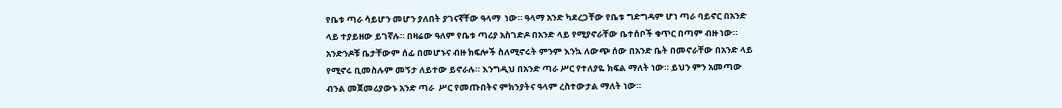የቤቱ ጣራ ሳይሆን መሆን ያለበት ያገናኛቸው ዓላማ  ነው። ዓላማ አንድ ካደረጋቸው የቤቱ ግድግዳም ሆነ ጣራ ባይኖር በአንድ ላይ ተያይዘው ይገኛሉ። በዛሬው ዓለም የቤቱ ጣሪያ አስገድዶ በአንድ ላይ የሚያኖራቸው ቤተሰቦች ቁጥር በጣም ብዙ ነው። አንድንዶቹ ቤታቸውም ሰፊ በመሆኑና ብዙ ክፍሎች ስለሚኖሩት ምንም እንኳ ለውጭ ሰው በአንድ ቤት በመኖራቸው በአንድ ላይ የሚኖሩ ቢመስሉም መኝታ ለይተው ይኖራሉ። እንግዲህ በአንድ ጣራ ሥር የተለያዬ ክፍል ማለት ነው። ይህን ምን አመጣው ብንል መጀመሪያውኑ አንድ ጣራ  ሥር የመጡበትና ምክንያትና ዓላም ረስተውታል ማለት ነው።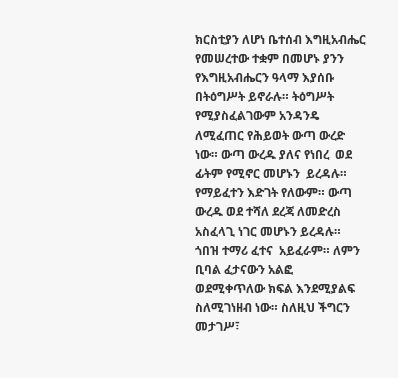ክርስቲያን ለሆነ ቤተሰብ እግዚአብሔር የመሠረተው ተቋም በመሆኑ ያንን የእግዚአብሔርን ዓላማ እያሰቡ በትዕግሥት ይኖራሉ። ትዕግሥት የሚያስፈልገውም አንዳንዴ ለሚፈጠር የሕይወት ውጣ ውረድ ነው። ውጣ ውረዱ ያለና የነበረ  ወደ ፊትም የሚኖር መሆኑን  ይረዳሉ። የማይፈተን እድገት የለውም። ውጣ ውረዱ ወደ ተሻለ ደረጃ ለመድረስ አስፈላጊ ነገር መሆኑን ይረዳሉ። ጎበዝ ተማሪ ፈተና  አይፈራም። ለምን ቢባል ፈታናውን አልፎ  ወደሚቀጥለው ክፍል እንደሚያልፍ ስለሚገነዘብ ነው። ስለዚህ ችግርን መታገሥ፣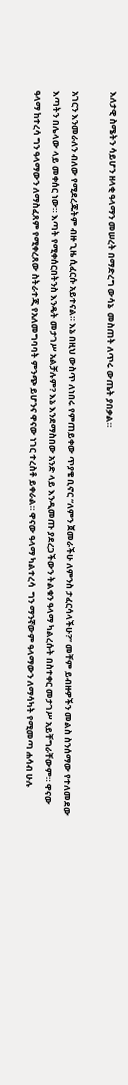እለታዊ ስሜትን ሳይሆን ዘላቂ ዓላማን መሠረት በማድረግ ውሳኔ  መስጠት ለጥሩ ውጤት ያበቃል።

አገርን እንመራለን ብለው የሚደረጁትም ብዙ ጊዜ ሲፈርሱ አይተናል። እኔ በዚህ ውስጥ ለነበሩ የምጠይቀው ጥያቄ ቢኖር “ለምን ጀመራችሁ ለምንስ ታፈርሳላችሁ?” መቸም ይብዙዎችን መልስ ስንሰማው የተለመደው እጣትን በሌላው ላይ መቀሰር ነው። እጣት የሚቀሰርበትንስ እንዴት መታገሥ አልቻሉም? እኔ እንደማስበው አንድ ላይ እንዲመጡ ያደረጋችውን ትልቁን ዓላማ ካልረሱት በስተቀር መታገሥ አይቸግራቸውም። ዋናው ዓላማ ከተረሳ ግን ዓላማውን ለማስፈጸም የሚቀረጸው ስትራተጂ የአለመግባባት ምንጭ ይሆንና ዋናው ነገር ተረስቶ ይቀራል። ዋናው ዓላማ ካልተረሳ  ግን ማንኛውም ዓላማውን ለማሳካት የሚመጣ ሐሳብ ሁሉ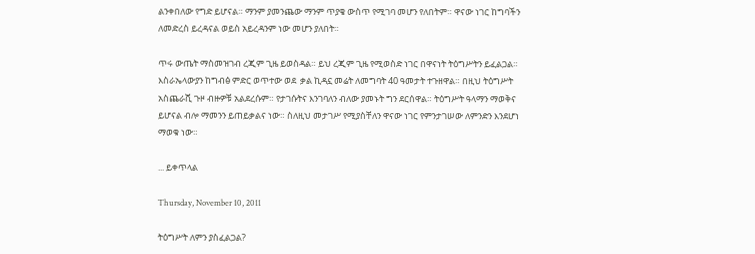ልንቀበለው የግድ ይሆናል። ማንም ያመንጨው ማንም ጥያቄ ውስጥ የሚገባ መሆን የለበትም። ዋናው ነገር ከግባችን ለመድረስ ይረዳናል ወይስ አይረዳንም ነው መሆን ያለበት።

ጥሩ ውጤት ማስመዝገብ ረጂም ጊዜ ይወስዳል። ይህ ረጂም ጊዜ የሚወስድ ነገር በዋናነት ትዕግሥትን ይፈልጋል። እስራኤላውያን ከግብፅ ምድር ወጥተው ወደ  ቃል ኪዳኗ መሬት ለመግባት 40 ዓመታት ተጉዘዋል። በዚህ ትዕግሥት አስጨራሺ ጉዞ ብዙዎቹ አልደረሱም። የታገሱትና እንገባለን ብለው ያመኑት ግን ደርሰዋል። ትዕግሥት ዓላማን ማወቅና ይሆናል ብሎ ማመንን ይጠይቃልና ነው። ስለዚህ መታገሥ የሚያስቸለን ዋናው ነገር የምንታገሠው ለምንድን እንደሆነ  ማወቁ ነው።

... ይቀጥላል

Thursday, November 10, 2011

ትዕግሥት ለምን ያስፈልጋል?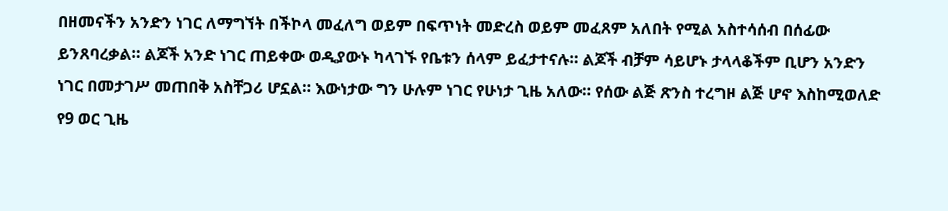በዘመናችን አንድን ነገር ለማግኘት በችኮላ መፈለግ ወይም በፍጥነት መድረስ ወይም መፈጸም አለበት የሚል አስተሳሰብ በሰፊው ይንጸባረቃል። ልጆች አንድ ነገር ጠይቀው ወዲያውኑ ካላገኙ የቤቱን ሰላም ይፈታተናሉ። ልጆች ብቻም ሳይሆኑ ታላላቆችም ቢሆን አንድን ነገር በመታገሥ መጠበቅ አስቸጋሪ ሆኗል። እውነታው ግን ሁሉም ነገር የሁነታ ጊዜ አለው። የሰው ልጅ ጽንስ ተረግዞ ልጅ ሆኖ እስከሚወለድ የ9 ወር ጊዜ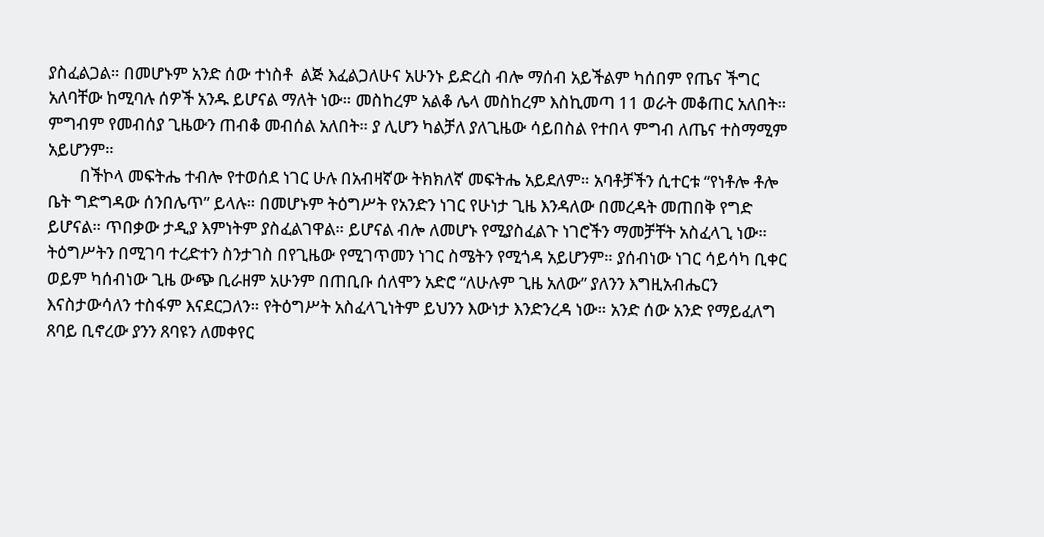ያስፈልጋል። በመሆኑም አንድ ሰው ተነስቶ  ልጅ እፈልጋለሁና አሁንኑ ይድረስ ብሎ ማሰብ አይችልም ካሰበም የጤና ችግር አለባቸው ከሚባሉ ሰዎች አንዱ ይሆናል ማለት ነው። መስከረም አልቆ ሌላ መስከረም እስኪመጣ 11 ወራት መቆጠር አለበት። ምግብም የመብሰያ ጊዜውን ጠብቆ መብሰል አለበት። ያ ሊሆን ካልቻለ ያለጊዜው ሳይበስል የተበላ ምግብ ለጤና ተስማሚም አይሆንም።
        በችኮላ መፍትሔ ተብሎ የተወሰደ ነገር ሁሉ በአብዛኛው ትክክለኛ መፍትሔ አይደለም። አባቶቻችን ሲተርቱ “የነቶሎ ቶሎ ቤት ግድግዳው ሰንበሌጥ” ይላሉ። በመሆኑም ትዕግሥት የአንድን ነገር የሁነታ ጊዜ እንዳለው በመረዳት መጠበቅ የግድ ይሆናል። ጥበቃው ታዲያ እምነትም ያስፈልገዋል። ይሆናል ብሎ ለመሆኑ የሚያስፈልጉ ነገሮችን ማመቻቸት አስፈላጊ ነው። ትዕግሥትን በሚገባ ተረድተን ስንታገስ በየጊዜው የሚገጥመን ነገር ስሜትን የሚጎዳ አይሆንም። ያሰብነው ነገር ሳይሳካ ቢቀር ወይም ካሰብነው ጊዜ ውጭ ቢራዘም አሁንም በጠቢቡ ሰለሞን አድሮ “ለሁሉም ጊዜ አለው” ያለንን እግዚአብሔርን እናስታውሳለን ተስፋም እናደርጋለን። የትዕግሥት አስፈላጊነትም ይህንን እውነታ እንድንረዳ ነው። አንድ ሰው አንድ የማይፈለግ ጸባይ ቢኖረው ያንን ጸባዩን ለመቀየር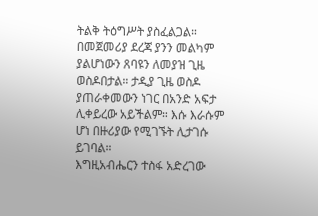ትልቅ ትዕግሥት ያስፈልጋል። በመጀመሪያ ደረጃ ያንን መልካም ያልሆነውን ጸባዩን ለመያዝ ጊዜ ወስዶበታል። ታዲያ ጊዜ ወስዶ ያጠራቀመውን ነገር በአንድ አፍታ ሊቀይረው አይችልም። እሱ እራሱም ሆነ በዙሪያው የሚገኙት ሊታገሱ ይገባል።
እግዚአብሔርን ተስፋ አድረገው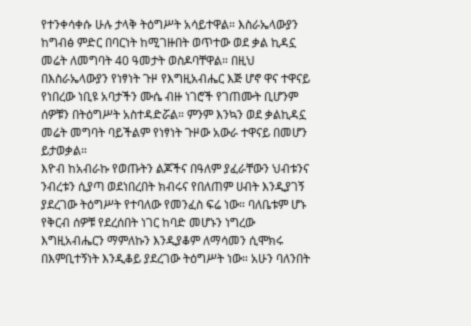የተንቀሳቀሱ ሁሉ ታላቅ ትዕግሥት አሳይተዋል። እስራኤላውያን ከግብፅ ምድር በባርነት ከሚገዙበት ወጥተው ወደ ቃል ኪዳኗ መሬት ለመግባት 40 ዓመታት ወስዶባቸዋል። በዚህ በእስራኤላውያን የነፃነት ጉዞ የእግዚአብሔር እጅ ሆኖ ዋና ተዋናይ የነበረው ነቢዩ አባታችን ሙሴ ብዙ ነገሮች የገጠሙት ቢሆንም ሰዎቹን በትዕግሥት አስተዳድሯል። ምንም እንኳን ወደ ቃልኪዳኗ መሬት መግባት ባይችልም የነፃነት ጉዞው አውራ ተዋናይ በመሆን ይታወቃል።
እዮብ ከአብራኩ የወጡትን ልጆችና በዓለም ያፈራቸውን ህብቱንና ንብረቱን ሲያጣ ወደነበረበት ክብሩና የበለጠም ሀብት እንዲያገኝ ያደረገው ትዕግሥት የተባለው የመንፈስ ፍሬ ነው። ባለቤቱም ሆኑ የቅርብ ሰዎቹ የደረሰበት ነገር ከባድ መሆኑን ነግረው እግዚአብሔርን ማምለኩን እንዲያቆም ለማሳመን ሲሞክሩ በእምቢተኝነት እንዲቆይ ያደረገው ትዕግሥት ነው። አሁን ባለንበት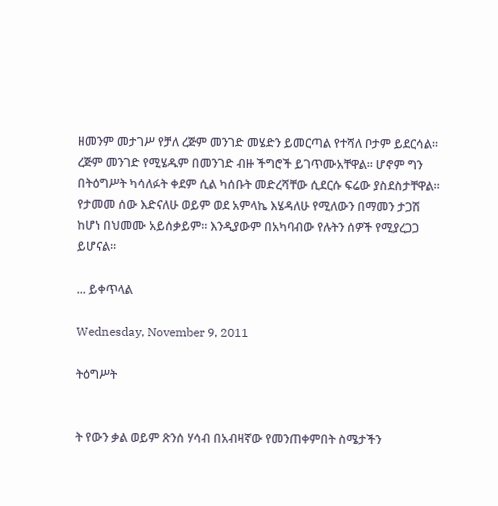ዘመንም መታገሥ የቻለ ረጅም መንገድ መሄድን ይመርጣል የተሻለ ቦታም ይደርሳል። ረጅም መንገድ የሚሄዱም በመንገድ ብዙ ችግሮች ይገጥሙአቸዋል። ሆኖም ግን በትዕግሥት ካሳለፉት ቀደም ሲል ካሰቡት መድረሻቸው ሲደርሱ ፍሬው ያስደስታቸዋል። የታመመ ሰው እድናለሁ ወይም ወደ አምላኬ እሄዳለሁ የሚለውን በማመን ታጋሽ ከሆነ በህመሙ አይሰቃይም። እንዲያውም በአካባብው የሉትን ሰዎች የሚያረጋጋ ይሆናል።

... ይቀጥላል

Wednesday, November 9, 2011

ትዕግሥት


ት የውን ቃል ወይም ጽንሰ ሃሳብ በአብዛኛው የመንጠቀምበት ስሜታችን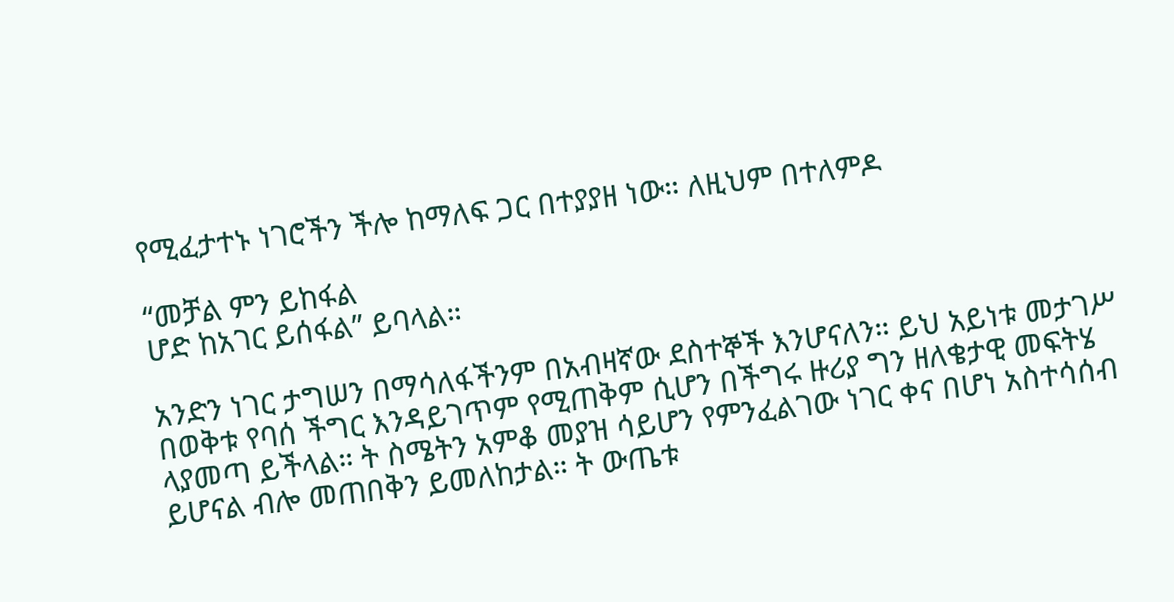የሚፈታተኑ ነገሮችን ችሎ ከማለፍ ጋር በተያያዘ ነው። ለዚህም በተለምዶ

“መቻል ምን ይከፋል
ሆድ ከአገር ይሰፋል” ይባላል።

አንድን ነገር ታግሠን በማሳለፋችንም በአብዛኛው ደስተኞች እንሆናለን። ይህ አይነቱ መታገሥ በወቅቱ የባሰ ችግር እንዳይገጥም የሚጠቅም ሲሆን በችግሩ ዙሪያ ግን ዘለቄታዊ መፍትሄ ላያመጣ ይችላል። ት ስሜትን አምቆ መያዝ ሳይሆን የምንፈልገው ነገር ቀና በሆነ አስተሳሰብ ይሆናል ብሎ መጠበቅን ይመለከታል። ት ውጤቱ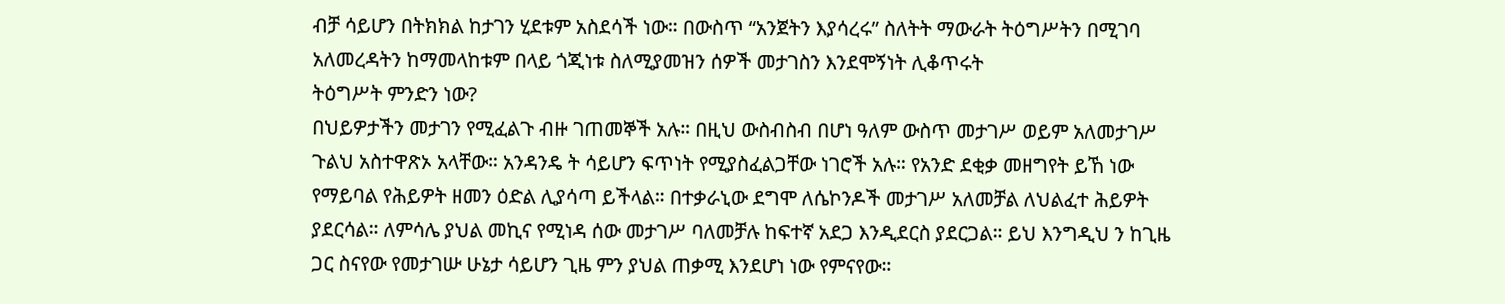ብቻ ሳይሆን በትክክል ከታገን ሂደቱም አስደሳች ነው። በውስጥ “አንጀትን እያሳረሩ” ስለትት ማውራት ትዕግሥትን በሚገባ አለመረዳትን ከማመላከቱም በላይ ጎጂነቱ ስለሚያመዝን ሰዎች መታገስን እንደሞኝነት ሊቆጥሩት
ትዕግሥት ምንድን ነው?
በህይዎታችን መታገን የሚፈልጉ ብዙ ገጠመኞች አሉ። በዚህ ውስብስብ በሆነ ዓለም ውስጥ መታገሥ ወይም አለመታገሥ ጉልህ አስተዋጽኦ አላቸው። አንዳንዴ ት ሳይሆን ፍጥነት የሚያስፈልጋቸው ነገሮች አሉ። የአንድ ደቂቃ መዘግየት ይኸ ነው የማይባል የሕይዎት ዘመን ዕድል ሊያሳጣ ይችላል። በተቃራኒው ደግሞ ለሴኮንዶች መታገሥ አለመቻል ለህልፈተ ሕይዎት ያደርሳል። ለምሳሌ ያህል መኪና የሚነዳ ሰው መታገሥ ባለመቻሉ ከፍተኛ አደጋ እንዲደርስ ያደርጋል። ይህ እንግዲህ ን ከጊዜ ጋር ስናየው የመታገሡ ሁኔታ ሳይሆን ጊዜ ምን ያህል ጠቃሚ እንደሆነ ነው የምናየው።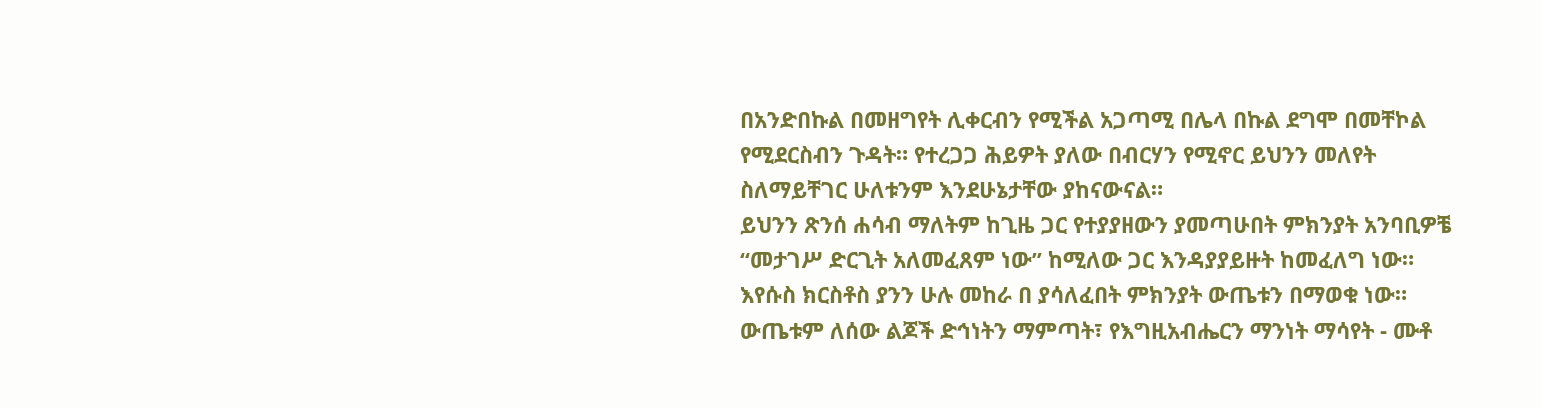በአንድበኩል በመዘግየት ሊቀርብን የሚችል አጋጣሚ በሌላ በኩል ደግሞ በመቸኮል የሚደርስብን ጉዳት። የተረጋጋ ሕይዎት ያለው በብርሃን የሚኖር ይህንን መለየት ስለማይቸገር ሁለቱንም እንደሁኔታቸው ያከናውናል።
ይህንን ጽንሰ ሐሳብ ማለትም ከጊዜ ጋር የተያያዘውን ያመጣሁበት ምክንያት አንባቢዎቼ “መታገሥ ድርጊት አለመፈጸም ነው” ከሚለው ጋር እንዳያያይዙት ከመፈለግ ነው። እየሱስ ክርስቶስ ያንን ሁሉ መከራ በ ያሳለፈበት ምክንያት ውጤቱን በማወቁ ነው። ውጤቱም ለሰው ልጆች ድኅነትን ማምጣት፣ የእግዚአብሔርን ማንነት ማሳየት - ሙቶ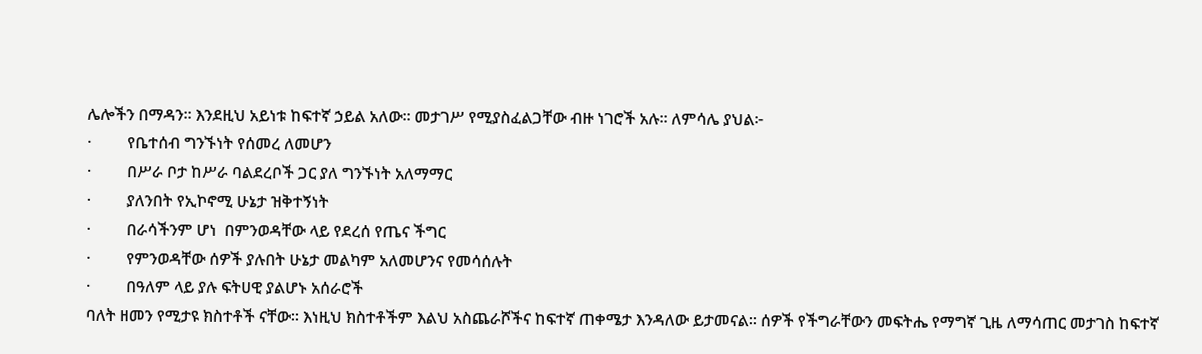ሌሎችን በማዳን። እንደዚህ አይነቱ ከፍተኛ ኃይል አለው። መታገሥ የሚያስፈልጋቸው ብዙ ነገሮች አሉ። ለምሳሌ ያህል፦
·         የቤተሰብ ግንኙነት የሰመረ ለመሆን
·         በሥራ ቦታ ከሥራ ባልደረቦች ጋር ያለ ግንኙነት አለማማር
·         ያለንበት የኢኮኖሚ ሁኔታ ዝቅተኝነት
·         በራሳችንም ሆነ  በምንወዳቸው ላይ የደረሰ የጤና ችግር
·         የምንወዳቸው ሰዎች ያሉበት ሁኔታ መልካም አለመሆንና የመሳሰሉት
·         በዓለም ላይ ያሉ ፍትሀዊ ያልሆኑ አሰራሮች
ባለት ዘመን የሚታዩ ክስተቶች ናቸው። እነዚህ ክስተቶችም እልህ አስጨራሾችና ከፍተኛ ጠቀሜታ እንዳለው ይታመናል። ሰዎች የችግራቸውን መፍትሔ የማግኛ ጊዜ ለማሳጠር መታገስ ከፍተኛ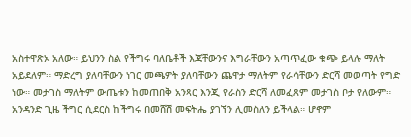አስተዋጽኦ አለው። ይህንን ስል የችግሩ ባለቤቶች እጃቸውንና እግራቸውን አጣጥፈው ቁጭ ይላሉ ማለት አይደለም። ማድረግ ያለባቸውን ነገር መጫዎት ያለባቸውን ጨዋታ ማለትም የራሳቸውን ድርሻ መወጣት የግድ ነው። መታገስ ማለትም ውጤቱን ከመጠበቅ አንጻር እንጂ የራስን ድርሻ ለመፈጸም መታገስ ቦታ የለውም።
አንዳንድ ጊዜ ችግር ሲደርስ ከችግሩ በመሸሽ መፍትሔ ያገኘን ሊመስለን ይችላል። ሆኖም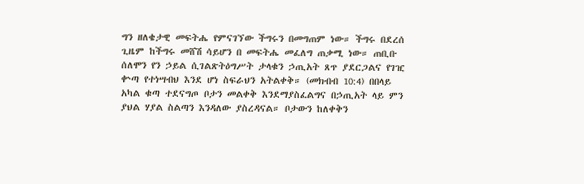ግን ዘለቄታዊ መፍትሔ የምናገኘው ችግሩን በመግጠም ነው። ችግሩ በደረሰ ጊዜም ከችግሩ መሸሽ ሳይሆን በ መፍትሔ መፈለግ ጠቃሚ ነው። ጠቢቡ ሰለሞን የን ኃይል ሲገልጽትዕግሥት ታላቁን ኃጢአት ጸጥ ያደርጋልና የገዢ ቍጣ የተነሣብህ እንደ ሆነ ስፍራህን አትልቀቅ። (መክብብ 10:4) በበላይ አካል ቁጣ ተደናግጦ ቦታን መልቀቅ እንደማያስፈልግና በኃጢአት ላይ ምን ያህል ሃያል ስልጣን እንዳለው ያስረዳናል። ቦታውን ከለቀቅን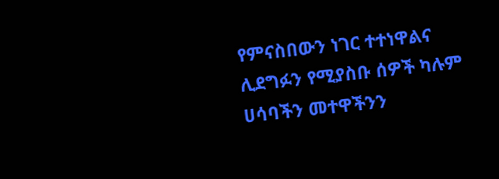የምናስበውን ነገር ተተነዋልና ሊደግፉን የሚያስቡ ሰዎች ካሉም ሀሳባችን መተዋችንን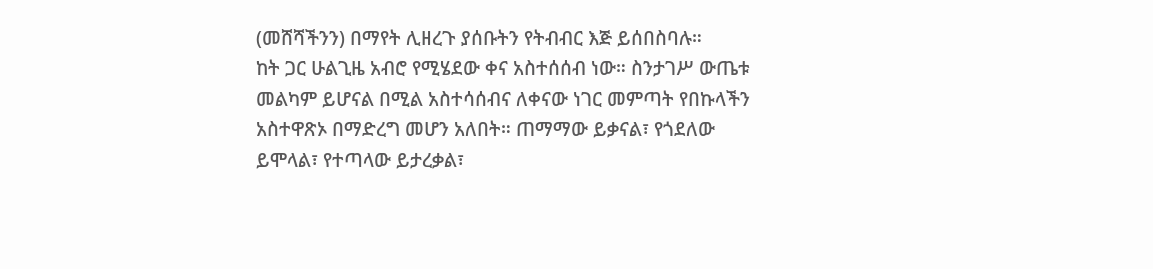(መሸሻችንን) በማየት ሊዘረጉ ያሰቡትን የትብብር እጅ ይሰበስባሉ።
ከት ጋር ሁልጊዜ አብሮ የሚሄደው ቀና አስተሰሰብ ነው። ስንታገሥ ውጤቱ መልካም ይሆናል በሚል አስተሳሰብና ለቀናው ነገር መምጣት የበኩላችን አስተዋጽኦ በማድረግ መሆን አለበት። ጠማማው ይቃናል፣ የጎደለው ይሞላል፣ የተጣላው ይታረቃል፣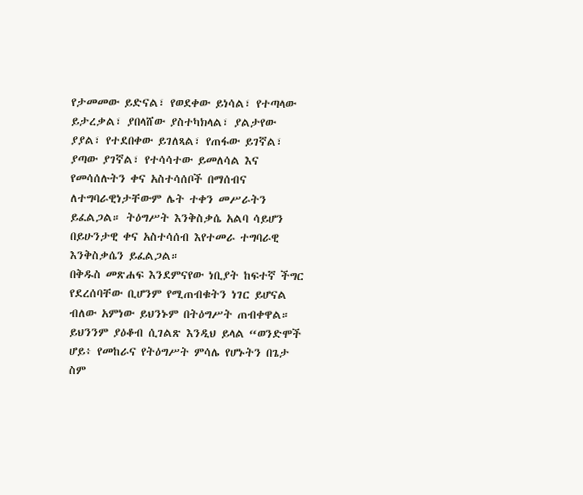የታመመው ይድናል፣ የወደቀው ይነሳል፣ የተጣላው ይታረቃል፣ ያበላሸው ያስተካክላል፣ ያልታየው ያያል፣ የተደበቀው ይገለጻል፣ የጠፋው ይገኛል፣ ያጣው ያገኛል፣ የተሳሳተው ይመለሳል እና የመሳሰሉትን ቀና አስተሳሰቦች በማሰብና ለተግባራዊነታቸውም ሌት ተቀን መሥራትን ይፈልጋል። ትዕግሥት እንቅስቃሴ አልባ ሳይሆን በይሁንታዊ ቀና አስተሳሰብ እየተመራ ተግባራዊ እንቅስቃሴን ይፈልጋል።
በቅዱስ መጽሐፍ እንደምናየው ነቢያት ከፍተኛ ችግር የደረሰባቸው ቢሆንም የሚጠብቁትን ነገር ይሆናል ብለው አምነው ይህንኑም በትዕግሥት ጠብቀዋል። ይህንንም ያዕቆብ ሲገልጽ እንዲህ ይላል “ወንድሞች ሆይ፥ የመከራና የትዕግሥት ምሳሌ የሆኑትን በጌታ ስም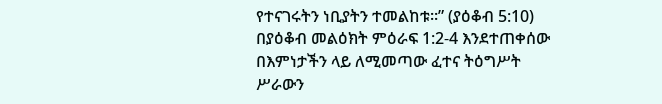የተናገሩትን ነቢያትን ተመልከቱ።” (ያዕቆብ 5:10) በያዕቆብ መልዕክት ምዕራፍ 1:2-4 እንደተጠቀሰው በእምነታችን ላይ ለሚመጣው ፈተና ትዕግሥት ሥራውን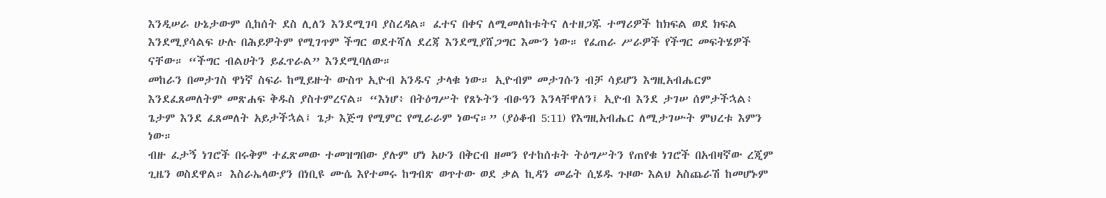እንዲሠራ ሁኔታውም ሲከሰት ደስ ሊለን እንደሚገባ ያስረዳል። ፈተና በቀና ለሚመለከቱትና ለተዘጋጁ ተማሪዎች ከክፍል ወደ ክፍል እንደሚያሳልፍ ሁሉ በሕይዎትም የሚገጥም ችግር ወደተሻለ ደረጃ እንደሚያሸጋግር እሙን ነው። የፈጠራ ሥራዎች የችግር መፍትሄዎች ናቸው። “ችግር ብልሀትን ይፈጥራል” እንደሚባለው።
መከራን በመታገስ ዋነኛ ስፍራ ከሚይዙት ውስጥ ኢዮብ አንዱና ታላቁ ነው። ኢዮብም መታገሱን ብቻ ሳይሆን እግዚአብሔርም እንደፈጸመለትም መጽሐፍ ቅዱስ ያስተምረናል። “እነሆ፥ በትዕግሥት የጸኑትን ብፁዓን እንላቸዋለን፤ ኢዮብ እንደ ታገሠ ሰምታችኋል፥ ጌታም እንደ ፈጸመለት አይታችኋል፤ ጌታ እጅግ የሚምር የሚራራም ነውና።” (ያዕቆብ 5:11) የእግዚአብሔር ለሚታገሡት ምህረቱ እምን ነው።
ብዙ ፈታኝ ነገሮች በሩቅም ተፈጽመው ተመዝግበው ያሉም ሆነ አሁን በቅርብ ዘመን የተከሰቱት ትዕግሥትን የጠየቁ ነገሮች በአብዛኛው ረጂም ጊዜን ወስደዋል። እስራኤላውያን በነቢዩ ሙሴ እየተመሩ ከግብጽ ወጥተው ወደ ቃል ኪዳን መሬት ሲሄዱ ጉዞው እልህ አስጨራሽ ከመሆኑም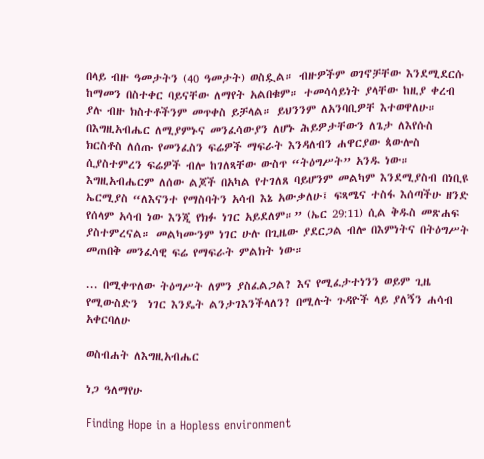በላይ ብዙ ዓመታትን (40 ዓመታት) ወስዷል። ብዙዎችም ወገኖቻቸው እንደሚደርሱ ከማመን በስተቀር ባይናቸው ለማየት አልበቁም። ተመሳሳይነት ያላቸው ከዚያ ቀረብ ያሉ ብዙ ክስተቶችንም መጥቀስ ይቻላል። ይህንንም ለአንባቢዎቸ እተወዋለሁ።
በእግዚአብሔር ለሚያምኑና መንፈሳውያን ለሆኑ ሕይዎታቸውን ለጌታ ለእየሱስ ክርስቶስ ለሰጡ የመንፈስን ፍሬዎች ማፍራት እንዳለብን ሐዋርያው ጳውሎስ ሲያስተምረን ፍሬዎች ብሎ ከገለጻቸው ውስጥ “ትዕግሥት” አንዱ ነው።  እግዚአብሔርም ለሰው ልጆች በአካል የተገለጸ ባይሆንም መልካም እንደሚያስብ በነቢዩ ኤርሚያስ “ለእናንተ የማስባትን አሳብ እኔ አውቃለሁ፤ ፍጻሜና ተስፋ እሰጣችሁ ዘንድ የሰላም አሳብ ነው እንጂ የክፉ ነገር አይደለም።” (ኤር 29:11) ሲል ቅዱስ መጽሐፍ ያስተምረናል። መልካሙንም ነገር ሁሉ በጊዜው ያደርጋል ብሎ በእምነትና በትዕግሥት መጠበቅ መንፈሳዊ ፍሬ የማፍራት ምልክት ነው።

... በሚቀጥለው ትዕግሥት ለምን ያስፈልጋል? እና የሚፈታተነንን ወይም ጊዜ የሚውስድን  ነገር እንዴት ልንታገእንችላለን? በሚሉት ጉዳዮች ላይ ያለኝን ሐሳብ አቀርባለሁ

ወስብሐት ለእግዚአብሔር

ነጋ ዓለማየሁ

Finding Hope in a Hopless environment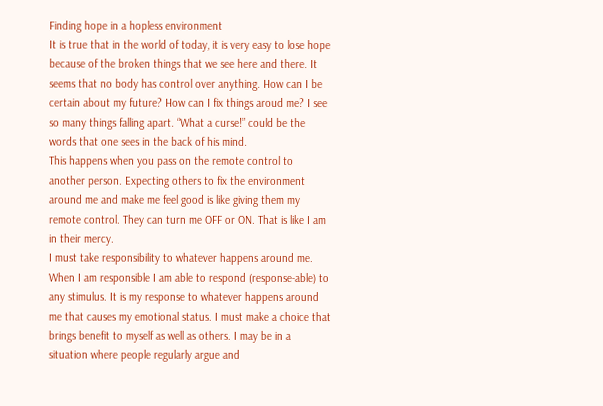Finding hope in a hopless environment
It is true that in the world of today, it is very easy to lose hope because of the broken things that we see here and there. It seems that no body has control over anything. How can I be certain about my future? How can I fix things aroud me? I see so many things falling apart. “What a curse!” could be the words that one sees in the back of his mind.
This happens when you pass on the remote control to another person. Expecting others to fix the environment around me and make me feel good is like giving them my remote control. They can turn me OFF or ON. That is like I am in their mercy.
I must take responsibility to whatever happens around me. When I am responsible I am able to respond (response-able) to any stimulus. It is my response to whatever happens around me that causes my emotional status. I must make a choice that brings benefit to myself as well as others. I may be in a situation where people regularly argue and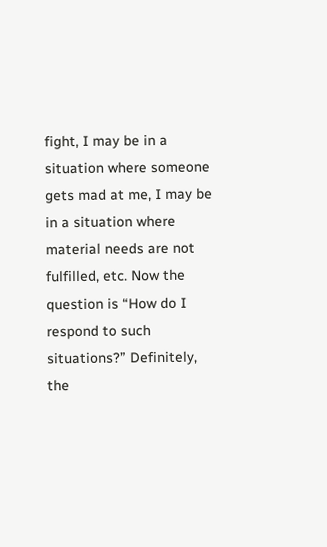fight, I may be in a situation where someone gets mad at me, I may be in a situation where material needs are not fulfilled, etc. Now the question is “How do I respond to such situations?” Definitely, the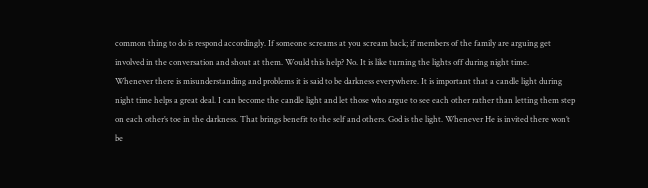common thing to do is respond accordingly. If someone screams at you scream back; if members of the family are arguing get involved in the conversation and shout at them. Would this help? No. It is like turning the lights off during night time.
Whenever there is misunderstanding and problems it is said to be darkness everywhere. It is important that a candle light during night time helps a great deal. I can become the candle light and let those who argue to see each other rather than letting them step on each other’s toe in the darkness. That brings benefit to the self and others. God is the light. Whenever He is invited there won’t be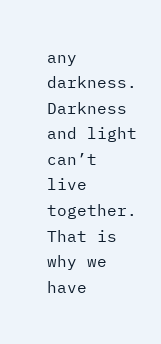any darkness. Darkness and light can’t live together. That is why we have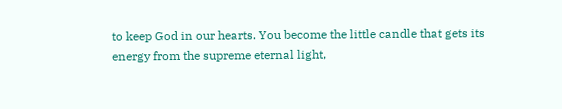to keep God in our hearts. You become the little candle that gets its energy from the supreme eternal light,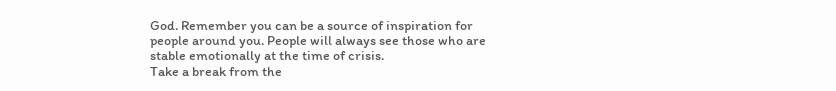God. Remember you can be a source of inspiration for people around you. People will always see those who are stable emotionally at the time of crisis.
Take a break from the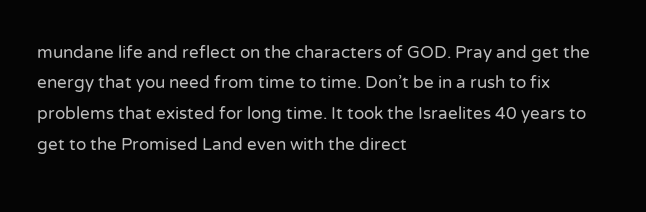mundane life and reflect on the characters of GOD. Pray and get the energy that you need from time to time. Don’t be in a rush to fix problems that existed for long time. It took the Israelites 40 years to get to the Promised Land even with the direct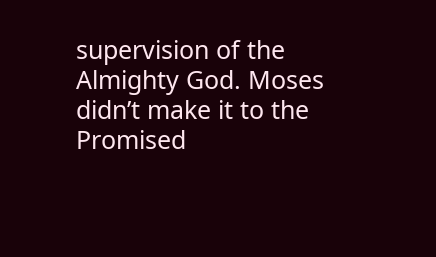supervision of the Almighty God. Moses didn’t make it to the Promised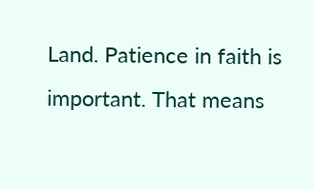Land. Patience in faith is important. That means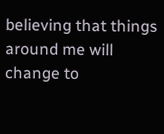believing that things around me will change to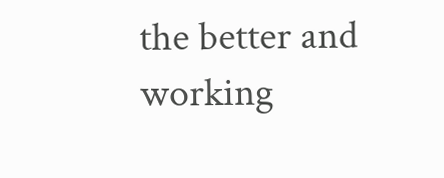the better and working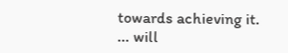towards achieving it.
... will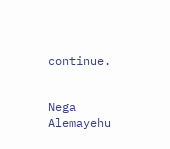continue.


Nega Alemayehu